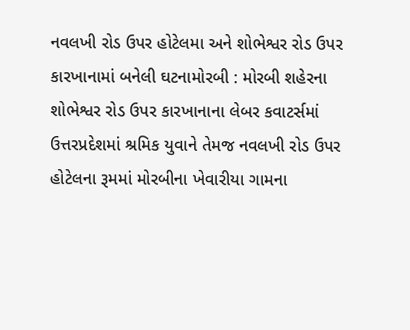નવલખી રોડ ઉપર હોટેલમા અને શોભેશ્વર રોડ ઉપર કારખાનામાં બનેલી ઘટનામોરબી : મોરબી શહેરના શોભેશ્વર રોડ ઉપર કારખાનાના લેબર કવાટર્સમાં ઉત્તરપ્રદેશમાં શ્રમિક યુવાને તેમજ નવલખી રોડ ઉપર હોટેલના રૂમમાં મોરબીના ખેવારીયા ગામના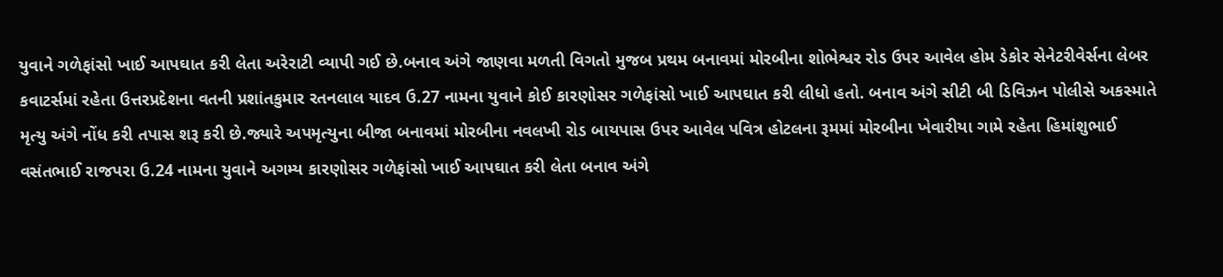યુવાને ગળેફાંસો ખાઈ આપઘાત કરી લેતા અરેરાટી વ્યાપી ગઈ છે.બનાવ અંગે જાણવા મળતી વિગતો મુજબ પ્રથમ બનાવમાં મોરબીના શોભેશ્વર રોડ ઉપર આવેલ હોમ ડેકોર સેનેટરીવેર્સના લેબર કવાટર્સમાં રહેતા ઉત્તરપ્રદેશના વતની પ્રશાંતકુમાર રતનલાલ યાદવ ઉ.27 નામના યુવાને કોઈ કારણોસર ગળેફાંસો ખાઈ આપઘાત કરી લીધો હતો. બનાવ અંગે સીટી બી ડિવિઝન પોલીસે અકસ્માતે મૃત્યુ અંગે નોંધ કરી તપાસ શરૂ કરી છે.જ્યારે અપમૃત્યુના બીજા બનાવમાં મોરબીના નવલખી રોડ બાયપાસ ઉપર આવેલ પવિત્ર હોટલના રૂમમાં મોરબીના ખેવારીયા ગામે રહેતા હિમાંશુભાઈ વસંતભાઈ રાજપરા ઉ.24 નામના યુવાને અગમ્ય કારણોસર ગળેફાંસો ખાઈ આપઘાત કરી લેતા બનાવ અંગે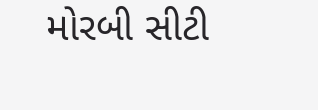મોરબી સીટી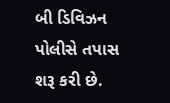બી ડિવિઝન પોલીસે તપાસ શરૂ કરી છે.